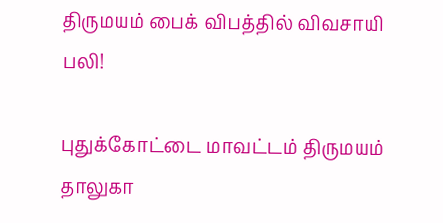திருமயம் பைக் விபத்தில் விவசாயி பலி!

புதுக்கோட்டை மாவட்டம் திருமயம் தாலுகா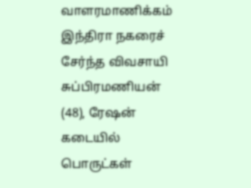வாளரமாணிக்கம் இந்திரா நகரைச் சேர்ந்த விவசாயி சுப்பிரமணியன் (48), ரேஷன் கடையில் பொருட்கள்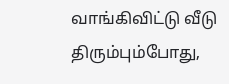வாங்கிவிட்டு வீடு திரும்பும்போது,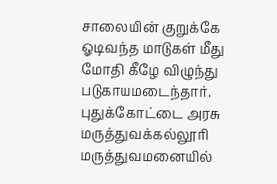சாலையின் குறுக்கே ஓடிவந்த மாடுகள் மீது மோதி கீழே விழுந்து படுகாயமடைந்தார். புதுக்கோட்டை அரசு மருத்துவக்கல்லூரி மருத்துவமனையில்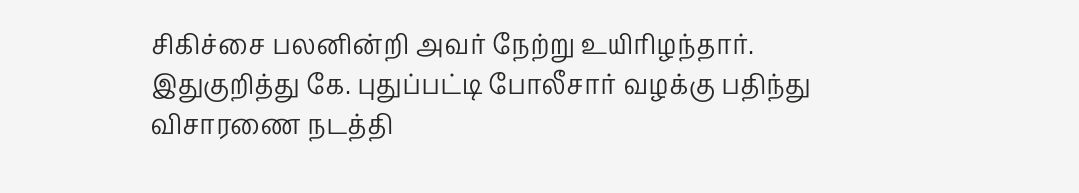சிகிச்சை பலனின்றி அவர் நேற்று உயிரிழந்தார். இதுகுறித்து கே. புதுப்பட்டி போலீசார் வழக்கு பதிந்து விசாரணை நடத்தி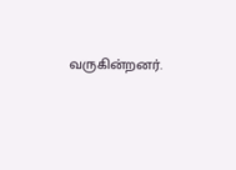வருகின்றனர்.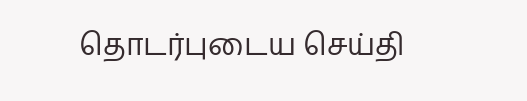தொடர்புடைய செய்தி